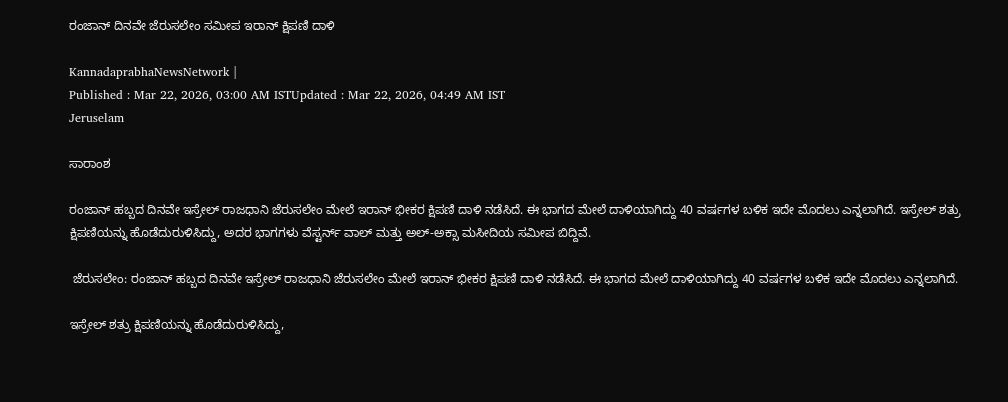ರಂಜಾನ್‌ ದಿನವೇ ಜೆರುಸಲೇಂ ಸಮೀಪ ಇರಾನ್‌ ಕ್ಷಿಪಣಿ ದಾಳಿ

KannadaprabhaNewsNetwork |
Published : Mar 22, 2026, 03:00 AM ISTUpdated : Mar 22, 2026, 04:49 AM IST
Jeruselam

ಸಾರಾಂಶ

ರಂಜಾನ್‌ ಹಬ್ಬದ ದಿನವೇ ಇಸ್ರೇಲ್‌ ರಾಜಧಾನಿ ಜೆರುಸಲೇಂ ಮೇಲೆ ಇರಾನ್‌ ಭೀಕರ ಕ್ಷಿಪಣಿ ದಾಳಿ ನಡೆಸಿದೆ. ಈ ಭಾಗದ ಮೇಲೆ ದಾಳಿಯಾಗಿದ್ದು 40 ವರ್ಷಗಳ ಬಳಿಕ ಇದೇ ಮೊದಲು ಎನ್ನಲಾಗಿದೆ. ಇಸ್ರೇಲ್‌ ಶತ್ರು ಕ್ಷಿಪಣಿಯನ್ನು ಹೊಡೆದುರುಳಿಸಿದ್ದು, ಅದರ ಭಾಗಗಳು ವೆಸ್ಟರ್ನ್ ವಾಲ್ ಮತ್ತು ಅಲ್-ಅಕ್ಸಾ ಮಸೀದಿಯ ಸಮೀಪ ಬಿದ್ದಿವೆ.

 ಜೆರುಸಲೇಂ: ರಂಜಾನ್‌ ಹಬ್ಬದ ದಿನವೇ ಇಸ್ರೇಲ್‌ ರಾಜಧಾನಿ ಜೆರುಸಲೇಂ ಮೇಲೆ ಇರಾನ್‌ ಭೀಕರ ಕ್ಷಿಪಣಿ ದಾಳಿ ನಡೆಸಿದೆ. ಈ ಭಾಗದ ಮೇಲೆ ದಾಳಿಯಾಗಿದ್ದು 40 ವರ್ಷಗಳ ಬಳಿಕ ಇದೇ ಮೊದಲು ಎನ್ನಲಾಗಿದೆ.

ಇಸ್ರೇಲ್‌ ಶತ್ರು ಕ್ಷಿಪಣಿಯನ್ನು ಹೊಡೆದುರುಳಿಸಿದ್ದು,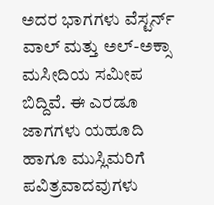ಅದರ ಭಾಗಗಳು ವೆಸ್ಟರ್ನ್ ವಾಲ್ ಮತ್ತು ಅಲ್-ಅಕ್ಸಾ ಮಸೀದಿಯ ಸಮೀಪ ಬಿದ್ದಿವೆ. ಈ ಎರಡೂ ಜಾಗಗಳು ಯಹೂದಿ ಹಾಗೂ ಮುಸ್ಲಿಮರಿಗೆ ಪವಿತ್ರವಾದವುಗಳು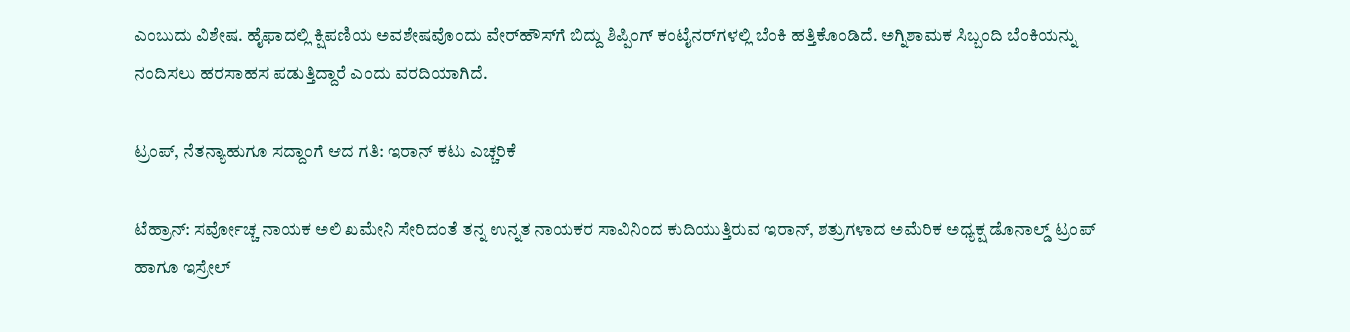ಎಂಬುದು ವಿಶೇಷ. ಹೈಫಾದಲ್ಲಿ ಕ್ಷಿಪಣಿಯ ಅವಶೇಷವೊಂದು ವೇರ್‌ಹೌಸ್‌ಗೆ ಬಿದ್ದು ಶಿಪ್ಪಿಂಗ್ ಕಂಟೈನರ್‌ಗಳಲ್ಲಿ ಬೆಂಕಿ ಹತ್ತಿಕೊಂಡಿದೆ. ಅಗ್ನಿಶಾಮಕ ಸಿಬ್ಬಂದಿ ಬೆಂಕಿಯನ್ನು ನಂದಿಸಲು ಹರಸಾಹಸ ಪಡುತ್ತಿದ್ದಾರೆ ಎಂದು ವರದಿಯಾಗಿದೆ.

ಟ್ರಂಪ್‌, ನೆತನ್ಯಾಹುಗೂ ಸದ್ದಾಂಗೆ ಆದ ಗತಿ: ಇರಾನ್‌ ಕಟು ಎಚ್ಚರಿಕೆ

ಟೆಹ್ರಾನ್‌: ಸರ್ವೋಚ್ಚ ನಾಯಕ ಅಲಿ ಖಮೇನಿ ಸೇರಿದಂತೆ ತನ್ನ ಉನ್ನತ ನಾಯಕರ ಸಾವಿನಿಂದ ಕುದಿಯುತ್ತಿರುವ ಇರಾನ್‌, ಶತ್ರುಗಳಾದ ಅಮೆರಿಕ ಅಧ್ಯಕ್ಷ ಡೊನಾಲ್ಡ್‌ ಟ್ರಂಪ್‌ ಹಾಗೂ ಇಸ್ರೇಲ್‌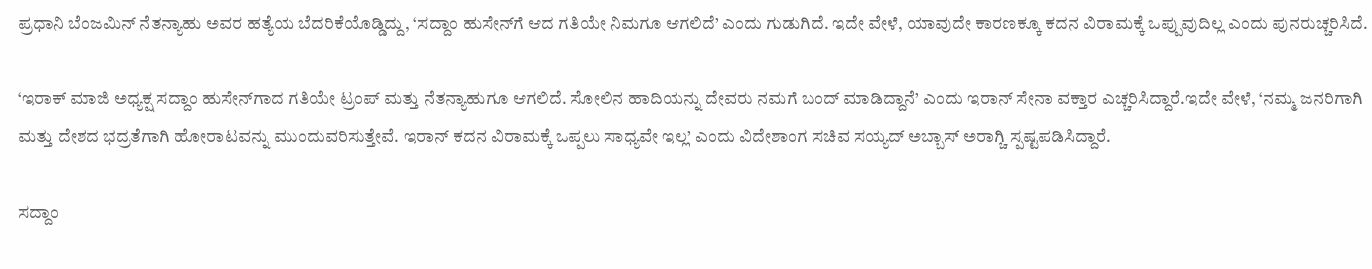ಪ್ರಧಾನಿ ಬೆಂಜಮಿನ್‌ ನೆತನ್ಯಾಹು ಅವರ ಹತ್ಯೆಯ ಬೆದರಿಕೆಯೊಡ್ಡಿದ್ದು, ‘ಸದ್ದಾಂ ಹುಸೇನ್‌ಗೆ ಆದ ಗತಿಯೇ ನಿಮಗೂ ಆಗಲಿದೆ’ ಎಂದು ಗುಡುಗಿದೆ. ಇದೇ ವೇಳೆ, ಯಾವುದೇ ಕಾರಣಕ್ಕೂ ಕದನ ವಿರಾಮಕ್ಕೆ ಒಪ್ಪುವುದಿಲ್ಲ ಎಂದು ಪುನರುಚ್ಚರಿಸಿದೆ.

‘ಇರಾಕ್‌ ಮಾಜಿ ಅಧ್ಯಕ್ಷ ಸದ್ದಾಂ ಹುಸೇನ್‌ಗಾದ ಗತಿಯೇ ಟ್ರಂಪ್‌ ಮತ್ತು ನೆತನ್ಯಾಹುಗೂ ಆಗಲಿದೆ. ಸೋಲಿನ ಹಾದಿಯನ್ನು ದೇವರು ನಮಗೆ ಬಂದ್‌ ಮಾಡಿದ್ದಾನೆ’ ಎಂದು ಇರಾನ್‌ ಸೇನಾ ವಕ್ತಾರ ಎಚ್ಚರಿಸಿದ್ದಾರೆ.ಇದೇ ವೇಳೆ, ‘ನಮ್ಮ ಜನರಿಗಾಗಿ ಮತ್ತು ದೇಶದ ಭದ್ರತೆಗಾಗಿ ಹೋರಾಟವನ್ನು ಮುಂದುವರಿಸುತ್ತೇವೆ. ಇರಾನ್‌ ಕದನ ವಿರಾಮಕ್ಕೆ ಒಪ್ಪಲು ಸಾಧ್ಯವೇ ಇಲ್ಲ’ ಎಂದು ವಿದೇಶಾಂಗ ಸಚಿವ ಸಯ್ಯದ್‌ ಅಬ್ಬಾಸ್‌ ಅರಾಗ್ಚಿ ಸ್ಪಷ್ಟಪಡಿಸಿದ್ದಾರೆ.

ಸದ್ದಾಂ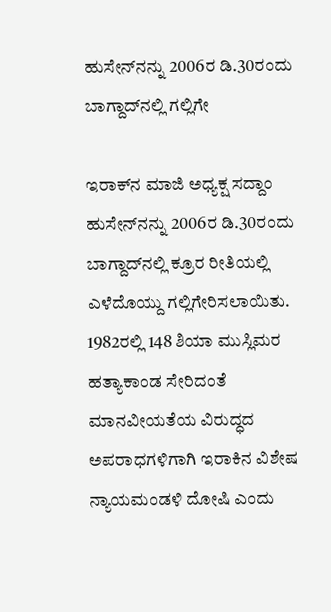ಹುಸೇನ್‌ನನ್ನು 2006ರ ಡಿ.30ರಂದು ಬಾಗ್ದಾದ್‌ನಲ್ಲಿ ಗಲ್ಲಿಗೇ

ಇರಾಕ್‌ನ ಮಾಜಿ ಅಧ್ಯಕ್ಷ ಸದ್ದಾಂ ಹುಸೇನ್‌ನನ್ನು 2006ರ ಡಿ.30ರಂದು ಬಾಗ್ದಾದ್‌ನಲ್ಲಿ ಕ್ರೂರ ರೀತಿಯಲ್ಲಿ ಎಳೆದೊಯ್ದು ಗಲ್ಲಿಗೇರಿಸಲಾಯಿತು. 1982ರಲ್ಲಿ 148 ಶಿಯಾ ಮುಸ್ಲಿಮರ ಹತ್ಯಾಕಾಂಡ ಸೇರಿದಂತೆ ಮಾನವೀಯತೆಯ ವಿರುದ್ಧದ ಅಪರಾಧಗಳಿಗಾಗಿ ಇರಾಕಿನ ವಿಶೇಷ ನ್ಯಾಯಮಂಡಳಿ ದೋಷಿ ಎಂದು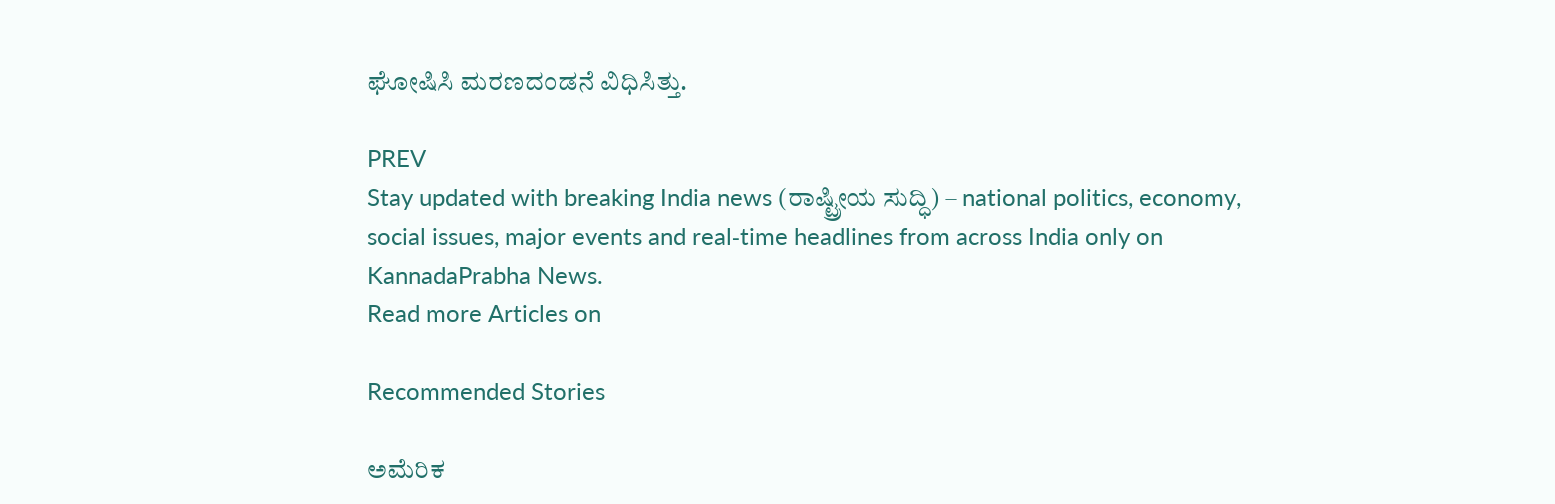ಘೋಷಿಸಿ ಮರಣದಂಡನೆ ವಿಧಿಸಿತ್ತು.

PREV
Stay updated with breaking India news (ರಾಷ್ಟ್ರೀಯ ಸುದ್ಧಿ) – national politics, economy, social issues, major events and real‑time headlines from across India only on KannadaPrabha News.
Read more Articles on

Recommended Stories

ಅಮೆರಿಕ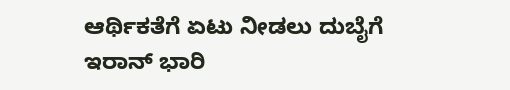ಆರ್ಥಿಕತೆಗೆ ಏಟು ನೀಡಲು ದುಬೈಗೆ ಇರಾನ್‌ ಭಾರಿ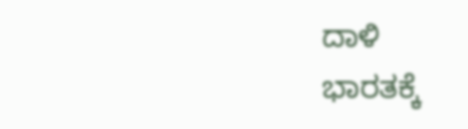ದಾಳಿ
ಭಾರತಕ್ಕೆ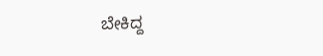ಬೇಕಿದ್ದ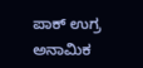ಪಾಕ್‌ ಉಗ್ರ ಅನಾಮಿಕ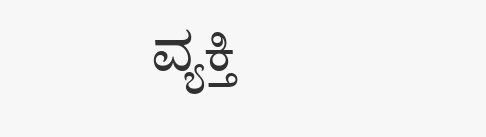ವ್ಯಕ್ತಿ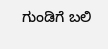ಗುಂಡಿಗೆ ಬಲಿ